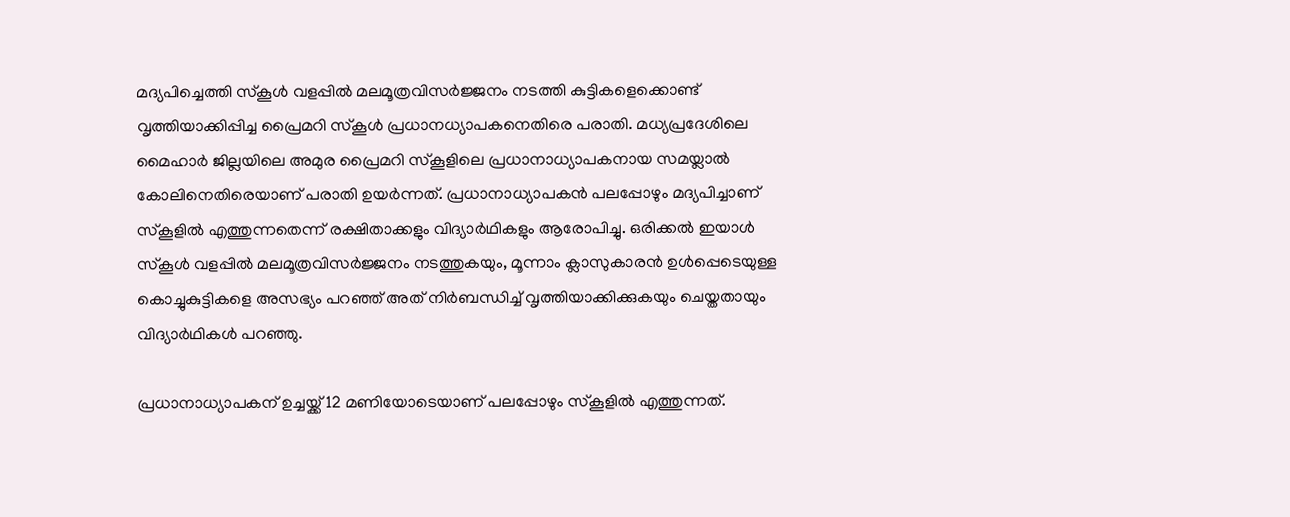മദ്യപിച്ചെത്തി സ്കൂൾ വളപ്പിൽ മലമൂത്രവിസർജ്ജനം നടത്തി കുട്ടികളെക്കൊണ്ട് വൃത്തിയാക്കിപ്പിച്ച പ്രൈമറി സ്കൂൾ പ്രധാനധ്യാപകനെതിരെ പരാതി. മധ്യപ്രദേശിലെ മൈഹാർ ജില്ലയിലെ അമുര പ്രൈമറി സ്കൂളിലെ പ്രധാനാധ്യാപകനായ സമയ്ലാല്‍ കോലിനെതിരെയാണ് പരാതി ഉയര്‍ന്നത്. പ്രധാനാധ്യാപകൻ പലപ്പോഴും മദ്യപിച്ചാണ് സ്കൂളിൽ എത്തുന്നതെന്ന് രക്ഷിതാക്കളും വിദ്യാർഥികളും ആരോപിച്ചു. ഒരിക്കൽ ഇയാൾ സ്കൂൾ വളപ്പിൽ മലമൂത്രവിസർജ്ജനം നടത്തുകയും, മൂന്നാം ക്ലാസുകാരൻ ഉൾപ്പെടെയുള്ള കൊച്ചുകുട്ടികളെ അസഭ്യം പറഞ്ഞ് അത് നിർബന്ധിച്ച് വൃത്തിയാക്കിക്കുകയും ചെയ്തതായും വിദ്യാര്‍ഥികള്‍ പറഞ്ഞു.

പ്രധാനാധ്യാപകന് ഉച്ചയ്ക്ക് 12 മണിയോടെയാണ് പലപ്പോഴും സ്കൂളിൽ എത്തുന്നത്.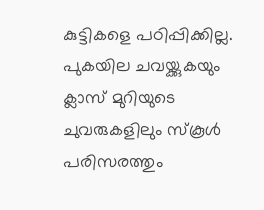കുട്ടികളെ പഠിപ്പിക്കില്ല. പുകയില ചവയ്ക്കുകയും ക്ലാസ് മുറിയുടെ ചുവരുകളിലും സ്കൂൾ പരിസരത്തും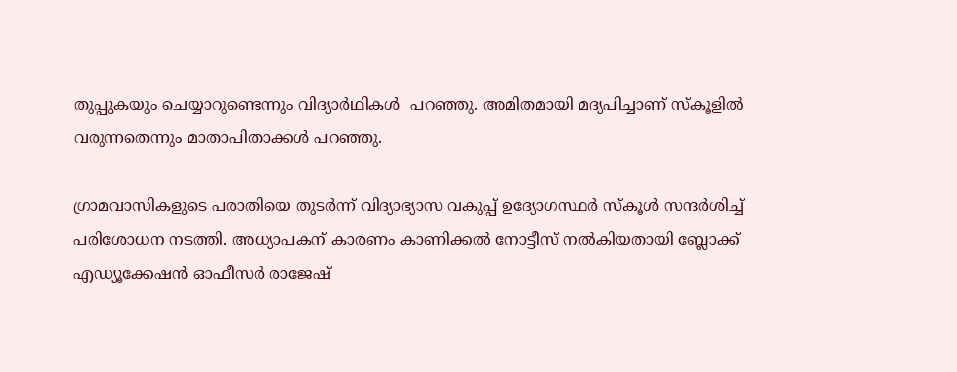തുപ്പുകയും ചെയ്യാറുണ്ടെന്നും വിദ്യാർഥികള്‍  പറഞ്ഞു. അമിതമായി മദ്യപിച്ചാണ് സ്കൂളില്‍ വരുന്നതെന്നും മാതാപിതാക്കള്‍ പറഞ്ഞു.

ഗ്രാമവാസികളുടെ പരാതിയെ തുടർന്ന് വിദ്യാഭ്യാസ വകുപ്പ് ഉദ്യോഗസ്ഥർ സ്കൂൾ സന്ദർശിച്ച് പരിശോധന നടത്തി. അധ്യാപകന് കാരണം കാണിക്കൽ നോട്ടീസ് നൽകിയതായി ബ്ലോക്ക് എഡ്യൂക്കേഷൻ ഓഫീസർ രാജേഷ്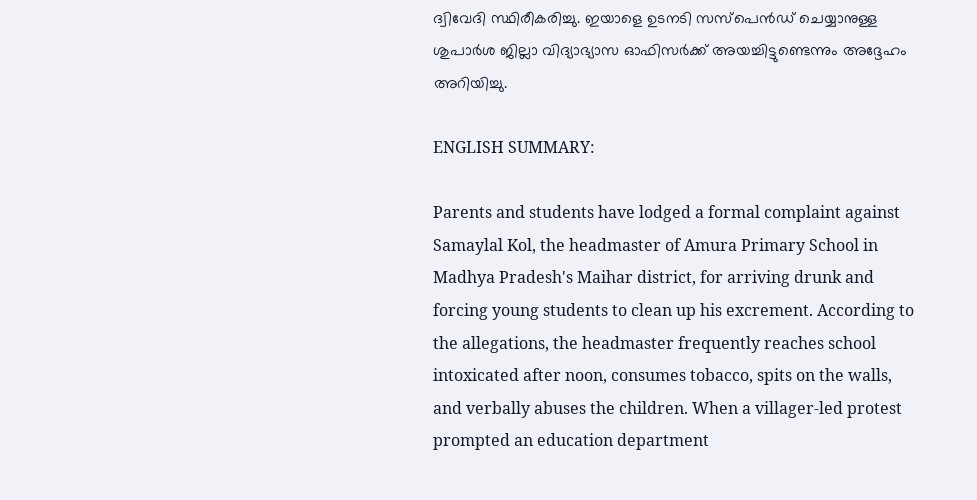ദ്വിവേദി സ്ഥിരീകരിച്ചു. ഇയാളെ ഉടനടി സസ്പെൻഡ് ചെയ്യാനുള്ള ശുപാർശ ജില്ലാ വിദ്യാഭ്യാസ ഓഫിസർക്ക് അയച്ചിട്ടുണ്ടെന്നും അദ്ദേഹം അറിയിച്ചു.

ENGLISH SUMMARY:

Parents and students have lodged a formal complaint against Samaylal Kol, the headmaster of Amura Primary School in Madhya Pradesh's Maihar district, for arriving drunk and forcing young students to clean up his excrement. According to the allegations, the headmaster frequently reaches school intoxicated after noon, consumes tobacco, spits on the walls, and verbally abuses the children. When a villager-led protest prompted an education department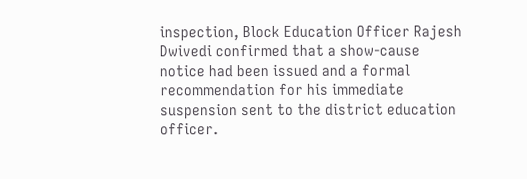inspection, Block Education Officer Rajesh Dwivedi confirmed that a show-cause notice had been issued and a formal recommendation for his immediate suspension sent to the district education officer.